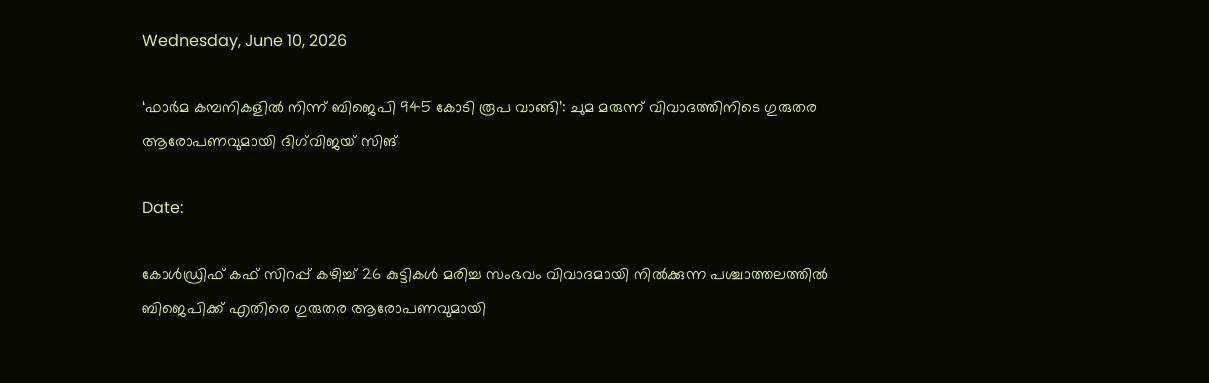Wednesday, June 10, 2026

‘ഫാർമ കമ്പനികളിൽ നിന്ന് ബിജെപി 945 കോടി രൂപ വാങ്ങി’: ചുമ മരുന്ന് വിവാദത്തിനിടെ ഗുരുതര ആരോപണവുമായി ദിഗ്‌വിജയ് സിങ്

Date:

കോൾഡ്രിഫ് കഫ് സിറപ്പ് കഴിച്ച് 26 കുട്ടികൾ മരിച്ച സംഭവം വിവാദമായി നിൽക്കുന്ന പശ്ചാത്തലത്തിൽ ബിജെപിക്ക് എതിരെ ഗുരുതര ആരോപണവുമായി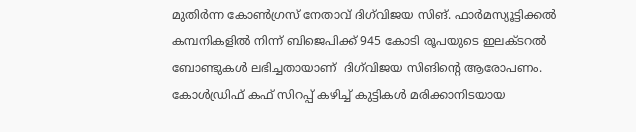മുതിർന്ന കോൺഗ്രസ് നേതാവ് ദിഗ്‌വിജയ സിങ്. ഫാർമസ്യൂട്ടിക്കൽ കമ്പനികളിൽ നിന്ന് ബിജെപിക്ക് 945 കോടി രൂപയുടെ ഇലക്ടറൽ ബോണ്ടുകൾ ലഭിച്ചതായാണ്  ദിഗ്‌വിജയ സിങിൻ്റെ ആരോപണം. കോൾഡ്രിഫ് കഫ് സിറപ്പ് കഴിച്ച് കുട്ടികൾ മരിക്കാനിടയായ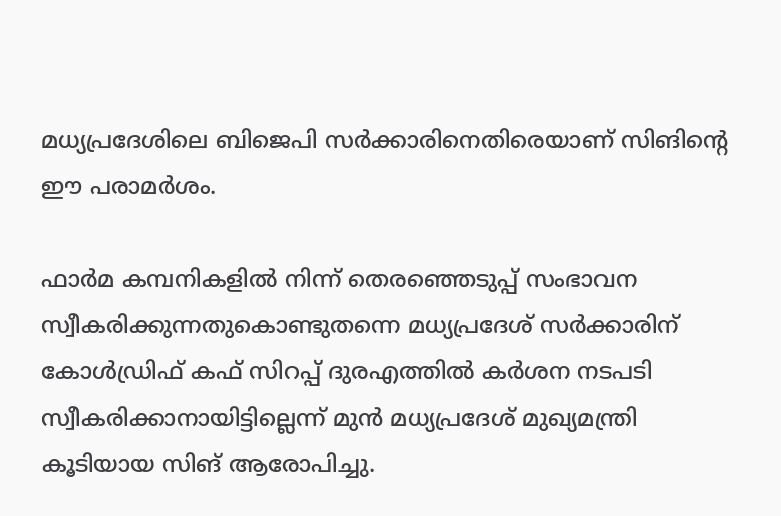മധ്യപ്രദേശിലെ ബിജെപി സർക്കാരിനെതിരെയാണ് സിങിൻ്റെ ഈ പരാമർശം.

ഫാർമ കമ്പനികളിൽ നിന്ന് തെരഞ്ഞെടുപ്പ് സംഭാവന സ്വീകരിക്കുന്നതുകൊണ്ടുതന്നെ മധ്യപ്രദേശ് സർക്കാരിന് കോൾഡ്രിഫ് കഫ് സിറപ്പ് ദുരഎത്തിൽ കർശന നടപടി സ്വീകരിക്കാനായിട്ടില്ലെന്ന് മുൻ മധ്യപ്രദേശ് മുഖ്യമന്ത്രി കൂടിയായ സിങ് ആരോപിച്ചു.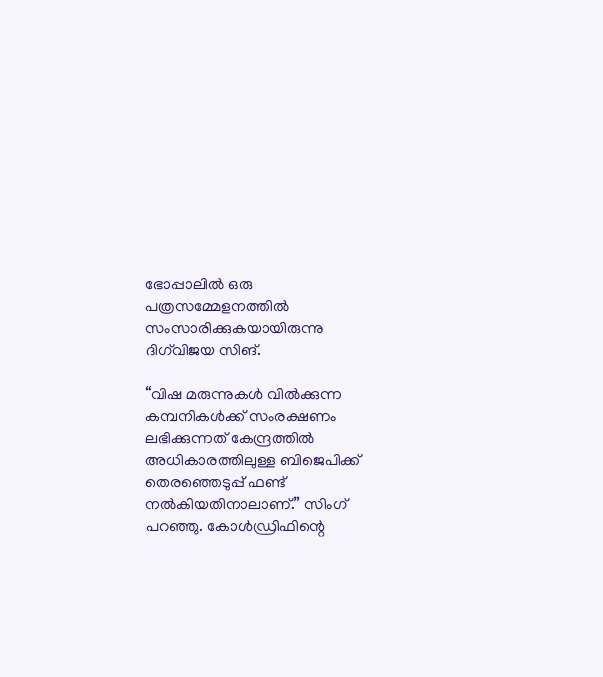ഭോപ്പാലിൽ ഒരു പത്രസമ്മേളനത്തിൽ സംസാരിക്കുകയായിരുന്നു ദിഗ്‌വിജയ സിങ്.

“വിഷ മരുന്നുകൾ വിൽക്കുന്ന കമ്പനികൾക്ക് സംരക്ഷണം ലഭിക്കുന്നത് കേന്ദ്രത്തിൽ അധികാരത്തിലുള്ള ബിജെപിക്ക് തെരഞ്ഞെടുപ്പ് ഫണ്ട് നൽകിയതിനാലാണ്.” സിംഗ് പറഞ്ഞു. കോൾഡ്രിഫിന്റെ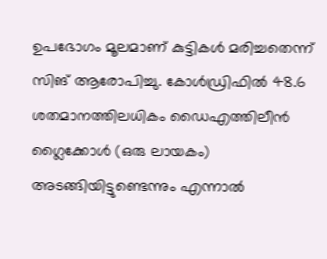ഉപഭോഗം മൂലമാണ് കുട്ടികൾ മരിച്ചതെന്ന് സിങ് ആരോപിച്ചു. കോൾഡ്രിഫിൽ 48.6 ശതമാനത്തിലധികം ഡൈഎത്തിലീൻ ഗ്ലൈക്കോൾ (ഒരു ലായകം) അടങ്ങിയിട്ടുണ്ടെന്നും എന്നാൽ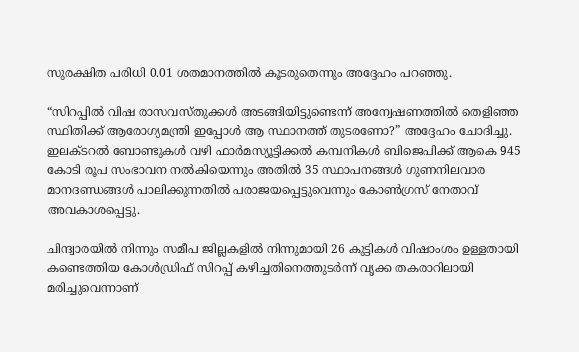സുരക്ഷിത പരിധി 0.01 ശതമാനത്തിൽ കൂടരുതെന്നും അദ്ദേഹം പറഞ്ഞു.

“സിറപ്പിൽ വിഷ രാസവസ്തുക്കൾ അടങ്ങിയിട്ടുണ്ടെന്ന് അന്വേഷണത്തിൽ തെളിഞ്ഞ സ്ഥിതിക്ക് ആരോഗ്യമന്ത്രി ഇപ്പോൾ ആ സ്ഥാനത്ത് തുടരണോ?” അദ്ദേഹം ചോദിച്ചു. ഇലക്ടറൽ ബോണ്ടുകൾ വഴി ഫാർമസ്യൂട്ടിക്കൽ കമ്പനികൾ ബിജെപിക്ക് ആകെ 945 കോടി രൂപ സംഭാവന നൽകിയെന്നും അതിൽ 35 സ്ഥാപനങ്ങൾ ഗുണനിലവാര മാനദണ്ഡങ്ങൾ പാലിക്കുന്നതിൽ പരാജയപ്പെട്ടുവെന്നും കോൺഗ്രസ് നേതാവ് അവകാശപ്പെട്ടു.

ചിന്ദ്വാരയിൽ നിന്നും സമീപ ജില്ലകളിൽ നിന്നുമായി 26 കുട്ടികൾ വിഷാംശം ഉള്ളതായി കണ്ടെത്തിയ കോൾഡ്രിഫ് സിറപ്പ് കഴിച്ചതിനെത്തുടർന്ന് വൃക്ക തകരാറിലായി മരിച്ചുവെന്നാണ്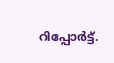റിപ്പോർട്ട്.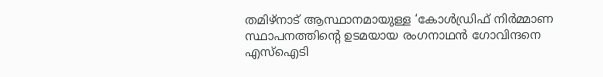തമിഴ്നാട് ആസ്ഥാനമായുള്ള ‘കോൾഡ്രിഫ് നിർമ്മാണ സ്ഥാപനത്തിന്റെ ഉടമയായ രംഗനാഥൻ ഗോവിന്ദനെ എസ്ഐടി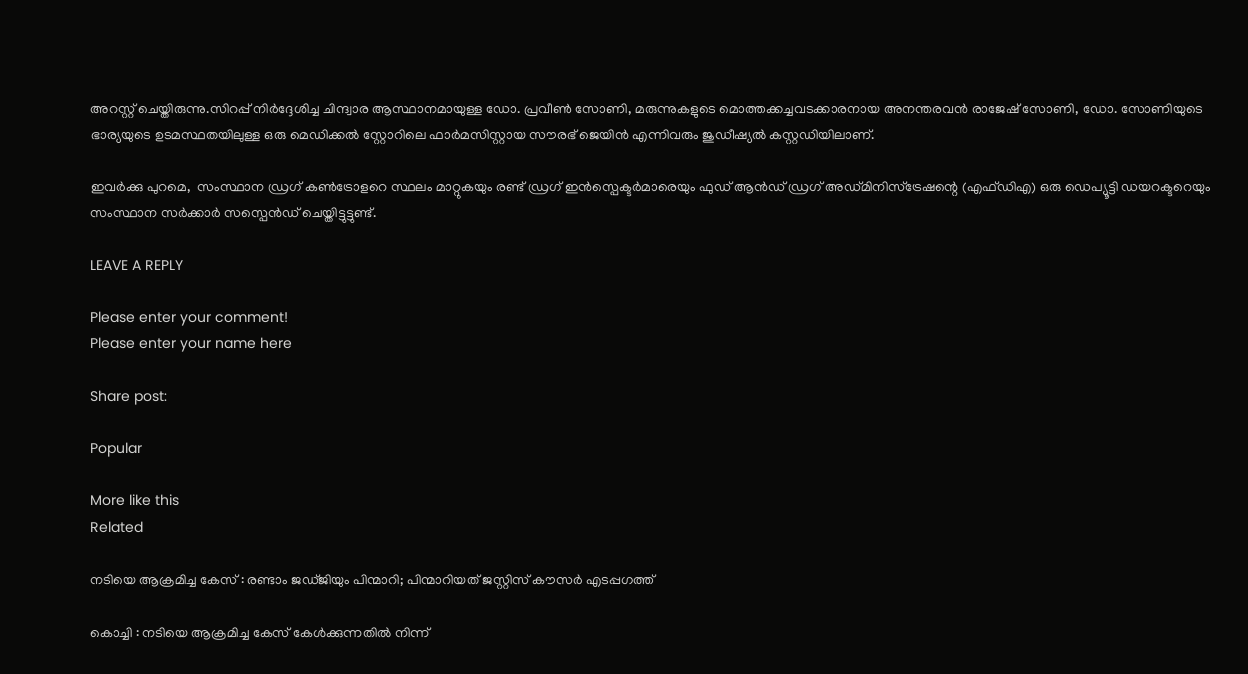അറസ്റ്റ് ചെയ്തിരുന്നു.സിറപ്പ് നിർദ്ദേശിച്ച ചിന്ദ്വാര ആസ്ഥാനമായുള്ള ഡോ. പ്രവീൺ സോണി, മരുന്നുകളുടെ മൊത്തക്കച്ചവടക്കാരനായ അനന്തരവൻ രാജേഷ് സോണി, ഡോ. സോണിയുടെ ഭാര്യയുടെ ഉടമസ്ഥതയിലുള്ള ഒരു മെഡിക്കൽ സ്റ്റോറിലെ ഫാർമസിസ്റ്റായ സൗരഭ് ജെയിൻ എന്നിവരും ജുഡീഷ്യൽ കസ്റ്റഡിയിലാണ്.

ഇവർക്കു പുറമെ,  സംസ്ഥാന ഡ്രഗ് കൺട്രോളറെ സ്ഥലം മാറ്റുകയും രണ്ട് ഡ്രഗ് ഇൻസ്പെക്ടർമാരെയും ഫുഡ് ആൻഡ് ഡ്രഗ് അഡ്മിനിസ്ട്രേഷന്റെ (എഫ്ഡിഎ) ഒരു ഡെപ്യൂട്ടി ഡയറക്ടറെയും സംസ്ഥാന സർക്കാർ സസ്പെൻഡ് ചെയ്തിട്ടുട്ടുണ്ട്.

LEAVE A REPLY

Please enter your comment!
Please enter your name here

Share post:

Popular

More like this
Related

നടിയെ ആക്രമിച്ച കേസ് : രണ്ടാം ജഡ്ജിയും പിന്മാറി; പിന്മാറിയത് ജസ്റ്റിസ് കൗസര്‍ എടപ്പഗത്ത്

കൊച്ചി : നടിയെ ആക്രമിച്ച കേസ് കേള്‍ക്കുന്നതില്‍ നിന്ന്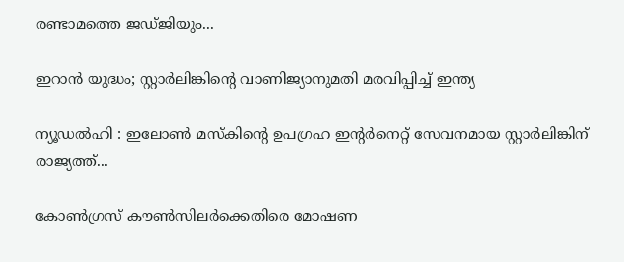രണ്ടാമത്തെ ജഡ്ജിയും...

ഇറാൻ യുദ്ധം; സ്റ്റാർലിങ്കിന്റെ വാണിജ്യാനുമതി മരവിപ്പിച്ച് ഇന്ത്യ

ന്യൂഡൽഹി : ഇലോൺ മസ്‌കിന്റെ ഉപഗ്രഹ ഇന്റർനെറ്റ് സേവനമായ സ്റ്റാർലിങ്കിന് രാജ്യത്ത്...

കോണ്‍ഗ്രസ് കൗണ്‍സിലര്‍ക്കെതിരെ മോഷണ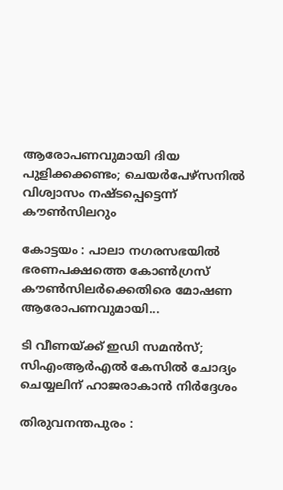ആരോപണവുമായി ദിയ പുളിക്കക്കണ്ടം; ചെയര്‍പേഴ്സനില്‍ വിശ്വാസം നഷ്ടപ്പെട്ടെന്ന് കൗണ്‍സിലറും

കോട്ടയം : പാലാ നഗരസഭയില്‍ ഭരണപക്ഷത്തെ കോണ്‍ഗ്രസ് കൗണ്‍സിലര്‍ക്കെതിരെ മോഷണ ആരോപണവുമായി...

ടി വീണയ്ക്ക് ഇഡി സമൻസ്; സിഎംആർഎൽ കേസിൽ ചോദ്യം ചെയ്യലിന് ഹാജരാകാൻ നിർദ്ദേശം

തിരുവനന്തപുരം :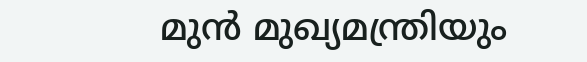മുൻ മുഖ്യമന്ത്രിയും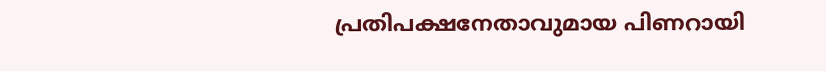പ്രതിപക്ഷനേതാവുമായ പിണറായി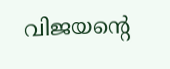വിജയന്‍റെ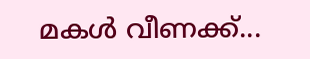മകൾ വീണക്ക്...